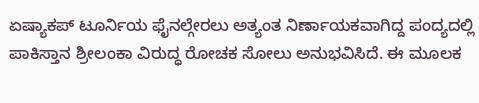ಏಷ್ಯಾಕಪ್ ಟೂರ್ನಿಯ ಫೈನಲ್ಗೇರಲು ಅತ್ಯಂತ ನಿರ್ಣಾಯಕವಾಗಿದ್ದ ಪಂದ್ಯದಲ್ಲಿ ಪಾಕಿಸ್ತಾನ ಶ್ರೀಲಂಕಾ ವಿರುದ್ಧ ರೋಚಕ ಸೋಲು ಅನುಭವಿಸಿದೆ. ಈ ಮೂಲಕ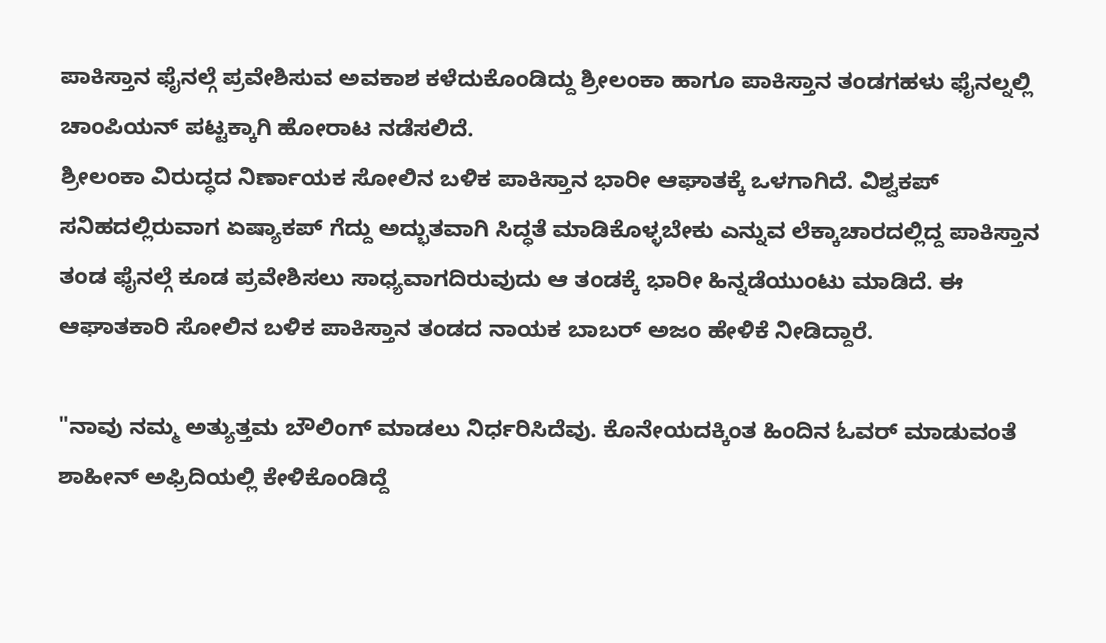ಪಾಕಿಸ್ತಾನ ಫೈನಲ್ಗೆ ಪ್ರವೇಶಿಸುವ ಅವಕಾಶ ಕಳೆದುಕೊಂಡಿದ್ದು ಶ್ರೀಲಂಕಾ ಹಾಗೂ ಪಾಕಿಸ್ತಾನ ತಂಡಗಹಳು ಫೈನಲ್ನಲ್ಲಿ ಚಾಂಪಿಯನ್ ಪಟ್ಟಕ್ಕಾಗಿ ಹೋರಾಟ ನಡೆಸಲಿದೆ.
ಶ್ರೀಲಂಕಾ ವಿರುದ್ಧದ ನಿರ್ಣಾಯಕ ಸೋಲಿನ ಬಳಿಕ ಪಾಕಿಸ್ತಾನ ಭಾರೀ ಆಘಾತಕ್ಕೆ ಒಳಗಾಗಿದೆ. ವಿಶ್ವಕಪ್ ಸನಿಹದಲ್ಲಿರುವಾಗ ಏಷ್ಯಾಕಪ್ ಗೆದ್ದು ಅದ್ಭುತವಾಗಿ ಸಿದ್ಧತೆ ಮಾಡಿಕೊಳ್ಳಬೇಕು ಎನ್ನುವ ಲೆಕ್ಕಾಚಾರದಲ್ಲಿದ್ದ ಪಾಕಿಸ್ತಾನ ತಂಡ ಫೈನಲ್ಗೆ ಕೂಡ ಪ್ರವೇಶಿಸಲು ಸಾಧ್ಯವಾಗದಿರುವುದು ಆ ತಂಡಕ್ಕೆ ಭಾರೀ ಹಿನ್ನಡೆಯುಂಟು ಮಾಡಿದೆ. ಈ ಆಘಾತಕಾರಿ ಸೋಲಿನ ಬಳಿಕ ಪಾಕಿಸ್ತಾನ ತಂಡದ ನಾಯಕ ಬಾಬರ್ ಅಜಂ ಹೇಳಿಕೆ ನೀಡಿದ್ದಾರೆ.

"ನಾವು ನಮ್ಮ ಅತ್ಯುತ್ತಮ ಬೌಲಿಂಗ್ ಮಾಡಲು ನಿರ್ಧರಿಸಿದೆವು. ಕೊನೇಯದಕ್ಕಿಂತ ಹಿಂದಿನ ಓವರ್ ಮಾಡುವಂತೆ ಶಾಹೀನ್ ಅಫ್ರಿದಿಯಲ್ಲಿ ಕೇಳಿಕೊಂಡಿದ್ದೆ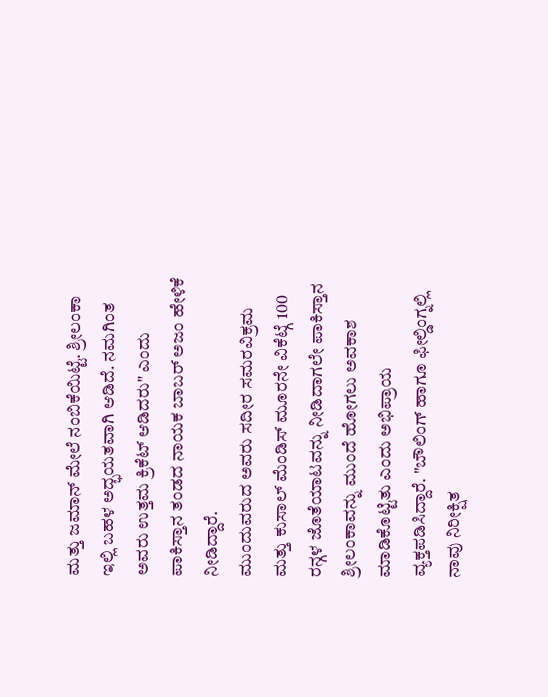ಮತ್ತು ಜಮಾನ್ ಮೇಲೆ ನಂಬಿಕೆಯಿಟ್ಟೆ. ಶ್ರೀಲಂಕಾ ಇಲ್ಲಿ ಬಹಳ ಅದ್ಭಯತವಾಗಿ ಆಡಿದೆ. ನಮಗಿಂತ ಅವರು ಉತ್ತಮ ಕ್ರಿಕೆಟ್ ಆಡಿದರು" ಎಂದು ಪಾಕಿಸ್ತಾನ ತಂಡದ ನಾಯಕ ಬಾಬರ್ ಅಜಂ ಹೇಳಿಕೆ ನೀಡಿದ್ದಾರೆ.
ಮುಂದುವರುದ ಅವರು ಸದೀರ ಸಮರವಿಕ್ರಮ ಮತ್ತು ಕುಸಾಲ್ ಮೆಂಡಿಸ್ ಮೂರನೇ ವಿಕೆಟ್ಗೆ 100 ರನ್ಗಳ ಜೊತೆಯಾಟವನ್ನು ನೀಡಿದಾಗಲೇ ಪಾಕಿಸ್ತಾನ ಶ್ರೀಲಂಕಾವನ್ನು ಮುಂದೆ ಹೋಗಲು ಅವಕಾಶ ಮಾಡಿಕೊಟ್ಟಿತು ಎಂದು ಅಭಿಪ್ರಾಯ ವ್ಯಕ್ತಪಡಿಸಿದ್ದಾರೆ. "ಬೌಲಿಂಗ್ ಹಾಗೂ ಫೀಲ್ಡಿಂಗ್ನಲ್ಲಿ ನಾವು ನಿರೀಕ್ಷಿತ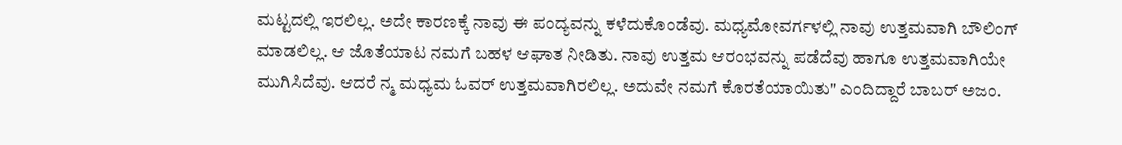ಮಟ್ಟದಲ್ಲಿ ಇರಲಿಲ್ಲ. ಅದೇ ಕಾರಣಕ್ಕೆ ನಾವು ಈ ಪಂದ್ಯವನ್ನು ಕಳೆದುಕೊಂಡೆವು. ಮಧ್ಯಮೋವರ್ಗಳಲ್ಲಿ ನಾವು ಉತ್ತಮವಾಗಿ ಬೌಲಿಂಗ್ ಮಾಡಲಿಲ್ಲ. ಆ ಜೊತೆಯಾಟ ನಮಗೆ ಬಹಳ ಆಘಾತ ನೀಡಿತು. ನಾವು ಉತ್ತಮ ಆರಂಭವನ್ನು ಪಡೆದೆವು ಹಾಗೂ ಉತ್ತಮವಾಗಿಯೇ ಮುಗಿಸಿದೆವು. ಆದರೆ ನ್ಮ ಮಧ್ಯಮ ಓವರ್ ಉತ್ತಮವಾಗಿರಲಿಲ್ಲ. ಅದುವೇ ನಮಗೆ ಕೊರತೆಯಾಯಿತು" ಎಂದಿದ್ದಾರೆ ಬಾಬರ್ ಅಜಂ.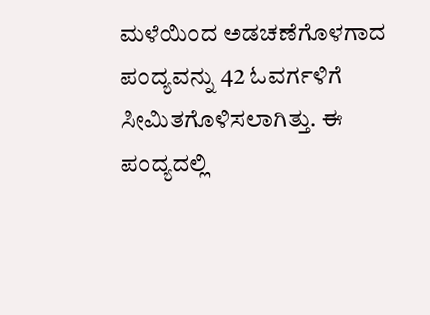ಮಳೆಯಿಂದ ಅಡಚಣೆಗೊಳಗಾದ ಪಂದ್ಯವನ್ನು 42 ಓವರ್ಗಳಿಗೆ ಸೀಮಿತಗೊಳಿಸಲಾಗಿತ್ತು. ಈ ಪಂದ್ಯದಲ್ಲಿ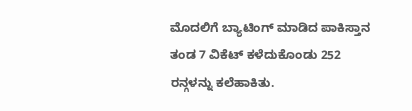ಮೊದಲಿಗೆ ಬ್ಯಾಟಿಂಗ್ ಮಾಡಿದ ಪಾಕಿಸ್ತಾನ ತಂಡ 7 ವಿಕೆಟ್ ಕಳೆದುಕೊಂಡು 252 ರನ್ಗಳನ್ನು ಕಲೆಹಾಕಿತು.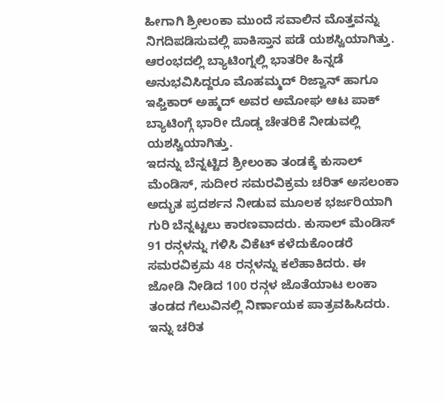ಹೀಗಾಗಿ ಶ್ರೀಲಂಕಾ ಮುಂದೆ ಸವಾಲಿನ ಮೊತ್ತವನ್ನು ನಿಗದಿಪಡಿಸುವಲ್ಲಿ ಪಾಕಿಸ್ತಾನ ಪಡೆ ಯಶಸ್ವಿಯಾಗಿತ್ತು. ಆರಂಭದಲ್ಲಿ ಬ್ಯಾಟಿಂಗ್ನಲ್ಲಿ ಭಾತರೀ ಹಿನ್ನಡೆ ಅನುಭವಿಸಿದ್ದರೂ ಮೊಹಮ್ಮದ್ ರಿಜ್ವಾನ್ ಹಾಗೂ ಇಫ್ತಿಕಾರ್ ಅಹ್ಮದ್ ಅವರ ಅಮೋಘ ಆಟ ಪಾಕ್ ಬ್ಯಾಟಿಂಗ್ಗೆ ಭಾರೀ ದೊಡ್ಡ ಚೇತರಿಕೆ ನೀಡುವಲ್ಲಿ ಯಶಸ್ವಿಯಾಗಿತ್ತು.
ಇದನ್ನು ಬೆನ್ನಟ್ಟಿದ ಶ್ರೀಲಂಕಾ ತಂಡಕ್ಕೆ ಕುಸಾಲ್ ಮೆಂಡಿಸ್, ಸುದೀರ ಸಮರವಿಕ್ರಮ ಚರಿತ್ ಅಸಲಂಕಾ ಅದ್ಭುತ ಪ್ರದರ್ಶನ ನೀಡುವ ಮೂಲಕ ಭರ್ಜರಿಯಾಗಿ ಗುರಿ ಬೆನ್ನಟ್ಟಲು ಕಾರಣವಾದರು. ಕುಸಾಲ್ ಮೆಂಡಿಸ್ 91 ರನ್ಗಳನ್ನು ಗಳಿಸಿ ವಿಕೆಟ್ ಕಳೆದುಕೊಂಡರೆ ಸಮರವಿಕ್ರಮ 48 ರನ್ಗಳನ್ನು ಕಲೆಹಾಕಿದರು. ಈ ಜೋಡಿ ನೀಡಿದ 100 ರನ್ಗಳ ಜೊತೆಯಾಟ ಲಂಕಾ ತಂಡದ ಗೆಲುವಿನಲ್ಲಿ ನಿರ್ಣಾಯಕ ಪಾತ್ರವಹಿಸಿದರು. ಇನ್ನು ಚರಿತ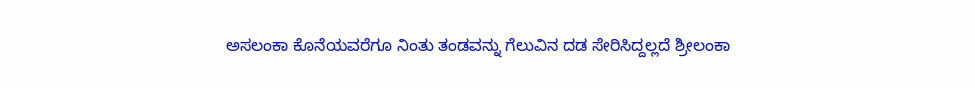ಅಸಲಂಕಾ ಕೊನೆಯವರೆಗೂ ನಿಂತು ತಂಡವನ್ನು ಗೆಲುವಿನ ದಡ ಸೇರಿಸಿದ್ದಲ್ಲದೆ ಶ್ರೀಲಂಕಾ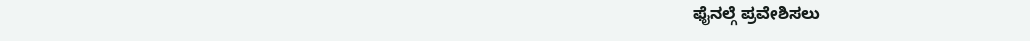ಫೈನಲ್ಗೆ ಪ್ರವೇಶಿಸಲು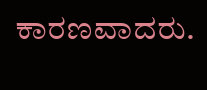ಕಾರಣವಾದರು.